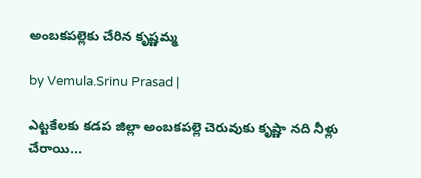అంబకపల్లెకు చేరిన కృష్ణమ్మ

by Vemula.Srinu Prasad |

ఎట్టకేలకు కడప జిల్లా అంబకపల్లె చెరువుకు కృష్ణా నది నీళ్లు చేరాయి...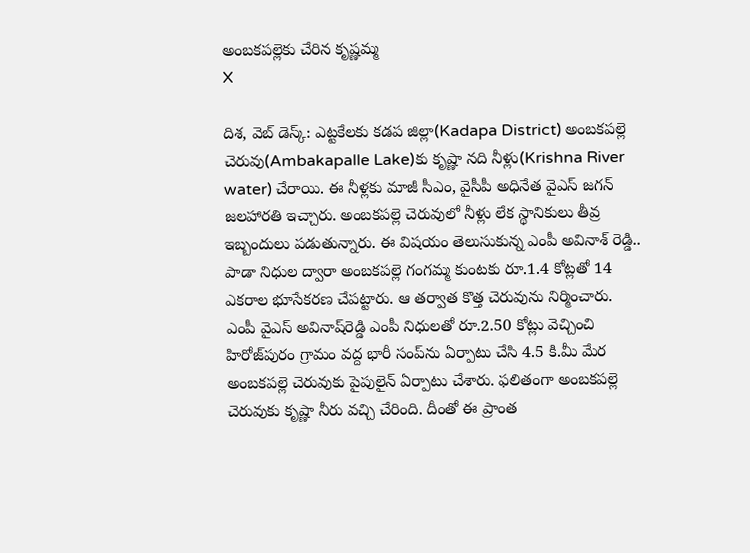అంబకపల్లెకు చేరిన కృష్ణమ్మ
X

దిశ, వెబ్ డెస్క్: ఎట్టకేలకు కడప జిల్లా(Kadapa District) అంబకపల్లె చెరువు(Ambakapalle Lake)కు కృష్ణా నది నీళ్లు(Krishna River water) చేరాయి. ఈ నీళ్లకు మాజీ సీఎం, వైసీపీ అధినేత వైఎస్ జగన్‌ జలహారతి ఇచ్చారు. అంబకపల్లె చెరువులో నీళ్లు లేక స్థానికులు తీవ్ర ఇబ్బందులు పడుతున్నారు. ఈ విషయం తెలుసుకున్న ఎంపీ అవినాశ్ రెడ్డి.. పాడా నిధుల ద్వారా అంబకపల్లె గంగమ్మ కుంటకు రూ.1.4 కోట్లతో 14 ఎకరాల భూసేకరణ చేపట్టారు. ఆ తర్వాత కొత్త చెరువును నిర్మించారు. ఎంపీ వైఎస్‌ అవినాష్‌రెడ్డి ఎంపీ నిధులతో రూ.2.50 కోట్లు వెచ్చించి హిరోజ్‌పురం గ్రామం వద్ద భారీ సంప్‌ను ఏర్పాటు చేసి 4.5 కి.మీ మేర అంబకపల్లె చెరువుకు పైపులైన్‌ ఏర్పాటు చేశారు. ఫలితంగా అంబకపల్లె చెరువుకు కృష్ణా నీరు వచ్చి చేరింది. దీంతో ఈ ప్రాంత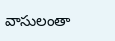వాసులంతా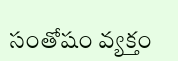సంతోషం వ్యక్తం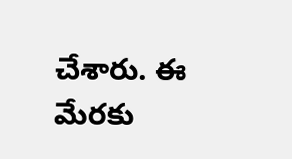చేశారు. ఈ మేరకు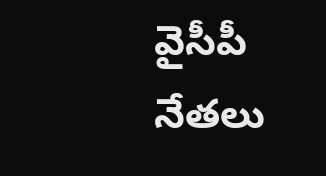వైసీపీ నేతలు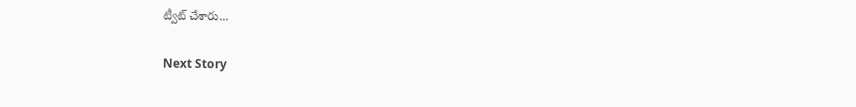ట్వీట్ చేశారు...

Next Story